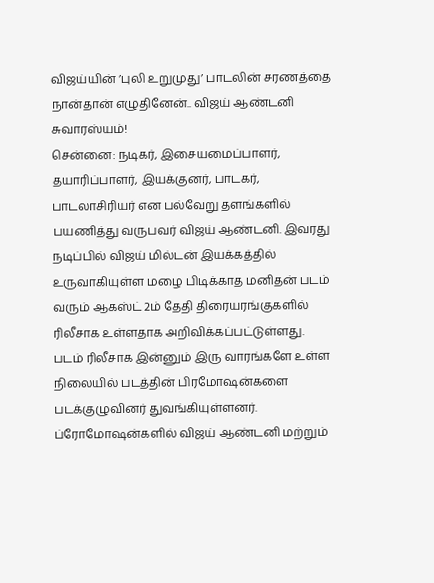விஜய்யின் ’புலி உறுமுது’ பாடலின் சரணத்தை நான்தான் எழுதினேன்.. விஜய் ஆண்டனி சுவாரஸ்யம்!
சென்னை: நடிகர், இசையமைப்பாளர், தயாரிப்பாளர், இயக்குனர், பாடகர், பாடலாசிரியர் என பல்வேறு தளங்களில் பயணித்து வருபவர் விஜய் ஆண்டனி. இவரது நடிப்பில் விஜய் மில்டன் இயக்கத்தில் உருவாகியுள்ள மழை பிடிக்காத மனிதன் படம் வரும் ஆகஸ்ட் 2ம் தேதி திரையரங்குகளில் ரிலீசாக உள்ளதாக அறிவிக்கப்பட்டுள்ளது.
படம் ரிலீசாக இன்னும் இரு வாரங்களே உள்ள நிலையில் படத்தின் பிரமோஷன்களை படக்குழுவினர் துவங்கியுள்ளனர். ப்ரோமோஷன்களில் விஜய் ஆண்டனி மற்றும்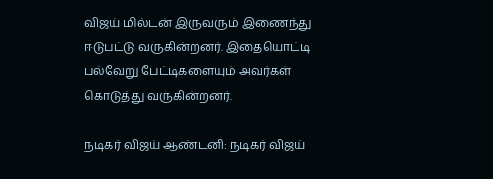விஜய் மில்டன் இருவரும் இணைந்து ஈடுபட்டு வருகின்றனர். இதையொட்டி பல்வேறு பேட்டிகளையும் அவர்கள் கொடுத்து வருகின்றனர்.

நடிகர் விஜய் ஆண்டனி: நடிகர் விஜய்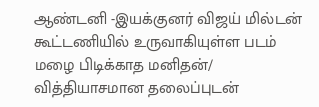ஆண்டனி -இயக்குனர் விஜய் மில்டன் கூட்டணியில் உருவாகியுள்ள படம் மழை பிடிக்காத மனிதன்/ வித்தியாசமான தலைப்புடன்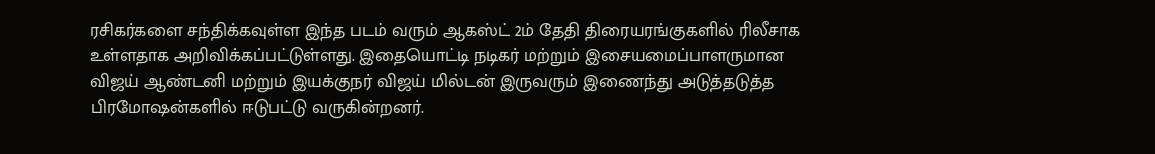ரசிகர்களை சந்திக்கவுள்ள இந்த படம் வரும் ஆகஸ்ட் 2ம் தேதி திரையரங்குகளில் ரிலீசாக உள்ளதாக அறிவிக்கப்பட்டுள்ளது. இதையொட்டி நடிகர் மற்றும் இசையமைப்பாளருமான விஜய் ஆண்டனி மற்றும் இயக்குநர் விஜய் மில்டன் இருவரும் இணைந்து அடுத்தடுத்த பிரமோஷன்களில் ஈடுபட்டு வருகின்றனர்.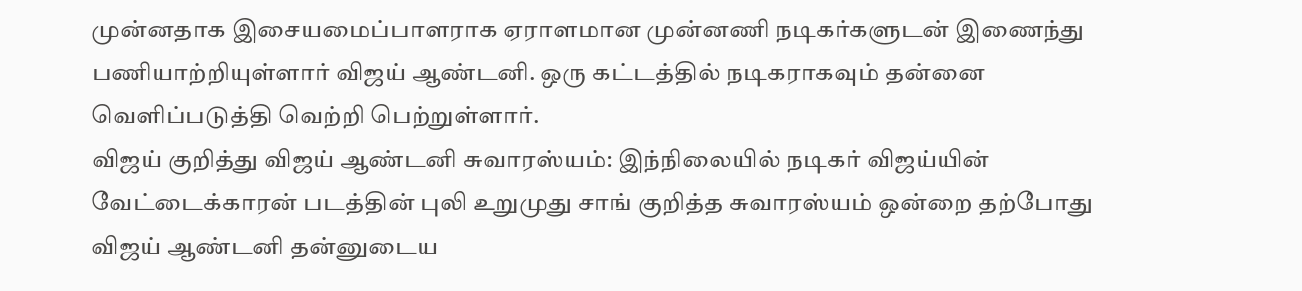முன்னதாக இசையமைப்பாளராக ஏராளமான முன்னணி நடிகர்களுடன் இணைந்து பணியாற்றியுள்ளார் விஜய் ஆண்டனி. ஒரு கட்டத்தில் நடிகராகவும் தன்னை வெளிப்படுத்தி வெற்றி பெற்றுள்ளார்.
விஜய் குறித்து விஜய் ஆண்டனி சுவாரஸ்யம்: இந்நிலையில் நடிகர் விஜய்யின் வேட்டைக்காரன் படத்தின் புலி உறுமுது சாங் குறித்த சுவாரஸ்யம் ஒன்றை தற்போது விஜய் ஆண்டனி தன்னுடைய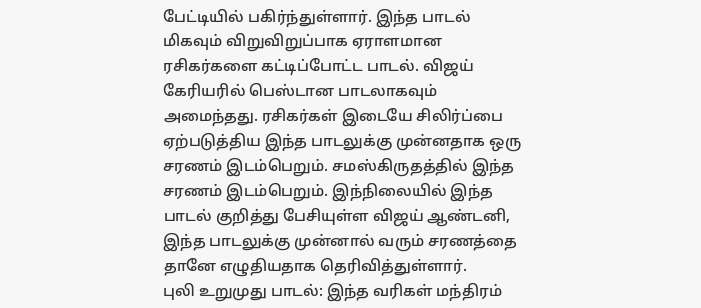பேட்டியில் பகிர்ந்துள்ளார். இந்த பாடல் மிகவும் விறுவிறுப்பாக ஏராளமான ரசிகர்களை கட்டிப்போட்ட பாடல். விஜய் கேரியரில் பெஸ்டான பாடலாகவும் அமைந்தது. ரசிகர்கள் இடையே சிலிர்ப்பை ஏற்படுத்திய இந்த பாடலுக்கு முன்னதாக ஒரு சரணம் இடம்பெறும். சமஸ்கிருதத்தில் இந்த சரணம் இடம்பெறும். இந்நிலையில் இந்த பாடல் குறித்து பேசியுள்ள விஜய் ஆண்டனி, இந்த பாடலுக்கு முன்னால் வரும் சரணத்தை தானே எழுதியதாக தெரிவித்துள்ளார்.
புலி உறுமுது பாடல்: இந்த வரிகள் மந்திரம்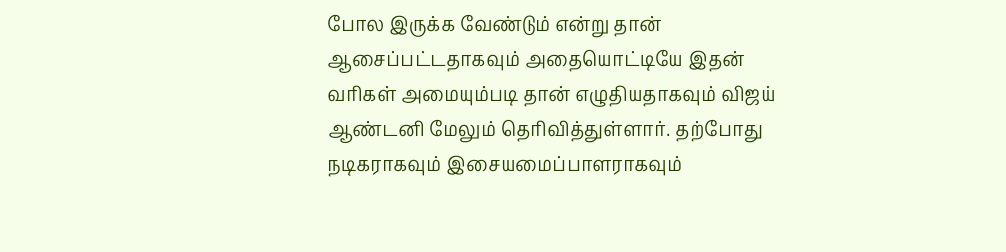போல இருக்க வேண்டும் என்று தான் ஆசைப்பட்டதாகவும் அதையொட்டியே இதன் வரிகள் அமையும்படி தான் எழுதியதாகவும் விஜய் ஆண்டனி மேலும் தெரிவித்துள்ளார். தற்போது நடிகராகவும் இசையமைப்பாளராகவும்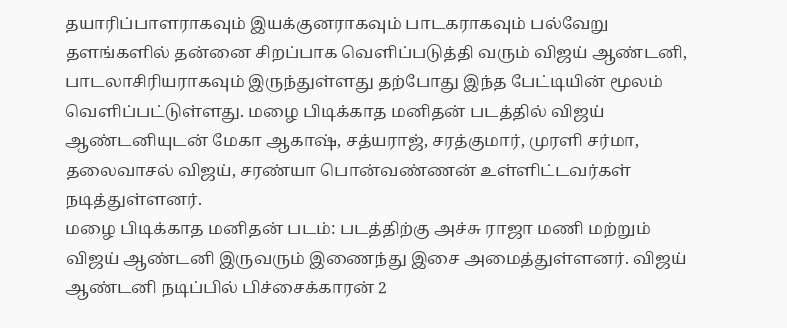தயாரிப்பாளராகவும் இயக்குனராகவும் பாடகராகவும் பல்வேறு தளங்களில் தன்னை சிறப்பாக வெளிப்படுத்தி வரும் விஜய் ஆண்டனி, பாடலாசிரியராகவும் இருந்துள்ளது தற்போது இந்த பேட்டியின் மூலம் வெளிப்பட்டுள்ளது. மழை பிடிக்காத மனிதன் படத்தில் விஜய் ஆண்டனியுடன் மேகா ஆகாஷ், சத்யராஜ், சரத்குமார், முரளி சர்மா, தலைவாசல் விஜய், சரண்யா பொன்வண்ணன் உள்ளிட்டவர்கள் நடித்துள்ளனர்.
மழை பிடிக்காத மனிதன் படம்: படத்திற்கு அச்சு ராஜா மணி மற்றும் விஜய் ஆண்டனி இருவரும் இணைந்து இசை அமைத்துள்ளனர். விஜய் ஆண்டனி நடிப்பில் பிச்சைக்காரன் 2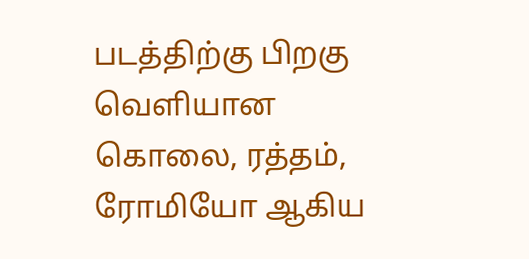படத்திற்கு பிறகு வெளியான கொலை, ரத்தம், ரோமியோ ஆகிய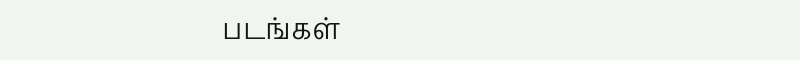படங்கள்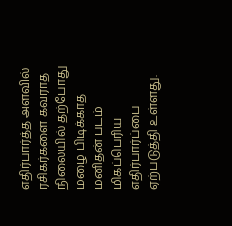எதிர்பார்த்த அளவில் ரசிகர்களை கவராத நிலையில் தற்போது மழை பிடிக்காத மனிதன் படம் மிகப்பெரிய எதிர்பார்ப்பை ஏற்படுத்தி உள்ளது.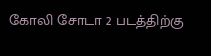கோலி சோடா 2 படத்திற்கு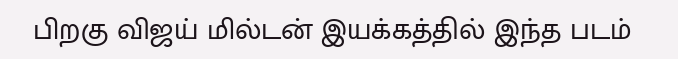பிறகு விஜய் மில்டன் இயக்கத்தில் இந்த படம்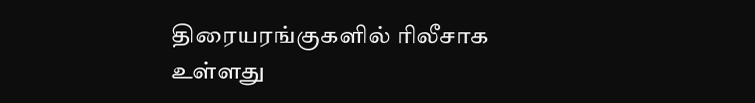திரையரங்குகளில் ரிலீசாக உள்ளது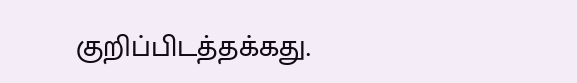குறிப்பிடத்தக்கது.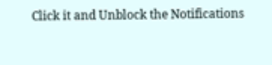Click it and Unblock the Notifications